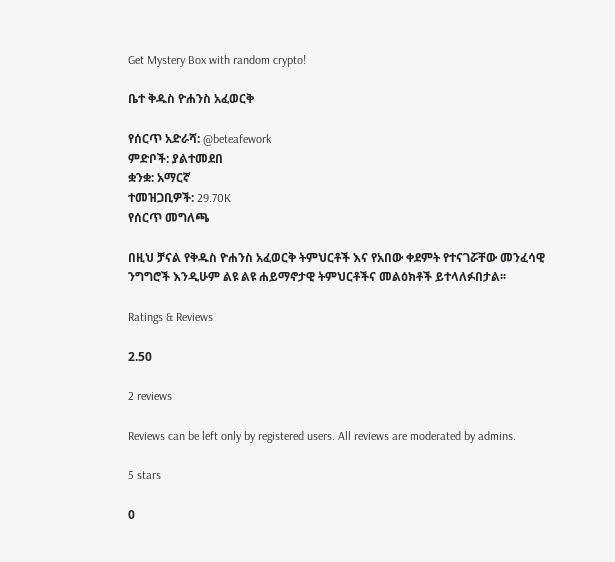Get Mystery Box with random crypto!

ቤተ ቅዱስ ዮሐንስ አፈወርቅ

የሰርጥ አድራሻ: @beteafework
ምድቦች: ያልተመደበ
ቋንቋ: አማርኛ
ተመዝጋቢዎች: 29.70K
የሰርጥ መግለጫ

በዚህ ቻናል የቅዱስ ዮሐንስ አፈወርቅ ትምህርቶች እና የአበው ቀደምት የተናገሯቸው መንፈሳዊ ንግግሮች እንዲሁም ልዩ ልዩ ሐይማኖታዊ ትምህርቶችና መልዕክቶች ይተላለፉበታል፡፡

Ratings & Reviews

2.50

2 reviews

Reviews can be left only by registered users. All reviews are moderated by admins.

5 stars

0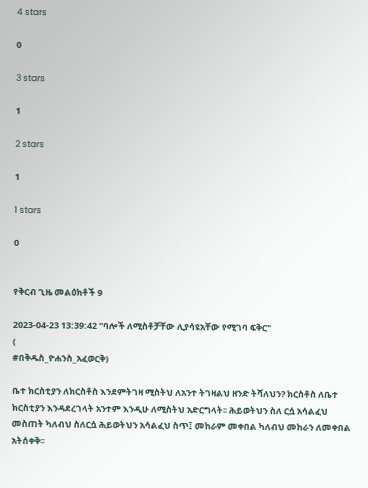4 stars

0

3 stars

1

2 stars

1

1 stars

0


የቅርብ ጊዜ መልዕክቶች 9

2023-04-23 13:39:42 "ባሎች ለሚስቶቻቸው ሊያሳዩአቸው የሚገባ ፍቅር"
(
#በቅዱስ_ዮሐንስ_አፈወርቅ)

ቤተ ክርስቲያን ለክርስቶስ እንደምትገዛ ሚስትህ ለአንተ ትገዛልህ ዘንድ ትሻለህን? ክርስቶስ ለቤተ ክርስቲያን እንዳደረገላት አንተም እንዲሁ ለሚስትህ አድርግላት፡፡ ሕይወትህን ስለ ርሷ አሳልፈህ መስጠት ካለብህ ስለርሷ ሕይወትህን አሳልፈህ ስጥ፤ መከራም መቀበል ካለብህ መከራን ለመቀበል አትሰቀቅ፡፡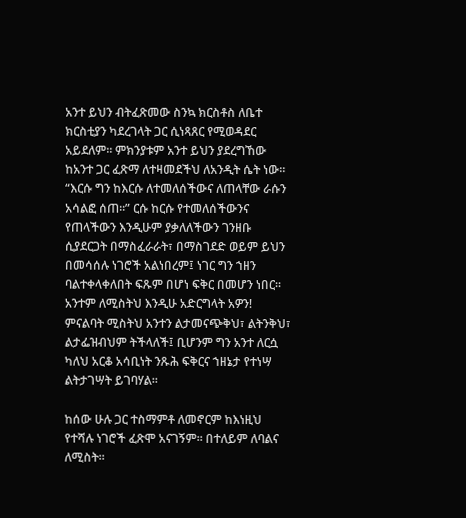አንተ ይህን ብትፈጽመው ስንኳ ክርስቶስ ለቤተ ክርስቲያን ካደረገላት ጋር ሲነጻጸር የሚወዳደር አይደለም፡፡ ምክንያቱም አንተ ይህን ያደረግኸው ከአንተ ጋር ፈጽማ ለተዛመደችህ ለአንዲት ሴት ነው፡፡ “እርሱ ግን ከእርሱ ለተመለሰችውና ለጠላቸው ራሱን አሳልፎ ሰጠ፡፡” ርሱ ከርሱ የተመለሰችውንና የጠላችውን እንዲሁም ያቃለለችውን ገንዘቡ ሲያደርጋት በማስፈራራት፣ በማስገደድ ወይም ይህን በመሳሰሉ ነገሮች አልነበረም፤ ነገር ግን ኀዘን ባልተቀላቀለበት ፍጹም በሆነ ፍቅር በመሆን ነበር፡፡ አንተም ለሚስትህ እንዲሁ አድርግላት አዎን! ምናልባት ሚስትህ አንተን ልታመናጭቅህ፣ ልትንቅህ፣ ልታፌዝብህም ትችላለች፤ ቢሆንም ግን አንተ ለርሷ ካለህ አርቆ አሳቢነት ንጹሕ ፍቅርና ኀዘኔታ የተነሣ ልትታገሣት ይገባሃል፡፡

ከሰው ሁሉ ጋር ተስማምቶ ለመኖርም ከእነዚህ የተሻሉ ነገሮች ፈጽሞ አናገኝም፡፡ በተለይም ለባልና ለሚስት፡፡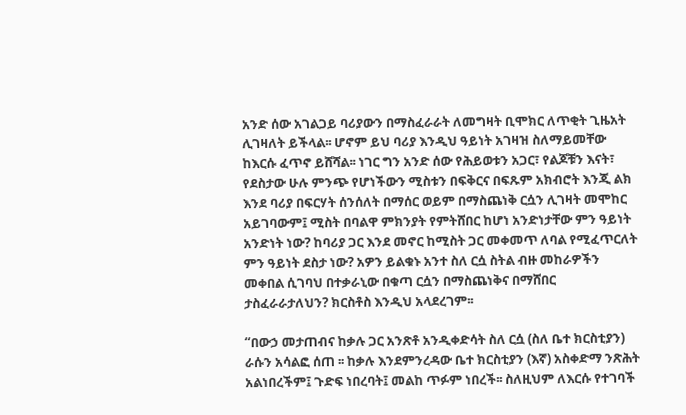አንድ ሰው አገልጋይ ባሪያውን በማስፈራራት ለመግዛት ቢሞክር ለጥቂት ጊዜአት ሊገዛለት ይችላል፡፡ ሆኖም ይህ ባሪያ እንዲህ ዓይነት አገዛዝ ስለማይመቸው ከእርሱ ፈጥኖ ይሸሻል፡፡ ነገር ግን አንድ ሰው የሕይወቱን አጋር፣ የልጆቹን እናት፣ የደስታው ሁሉ ምንጭ የሆነችውን ሚስቱን በፍቅርና በፍጹም አክብሮት እንጂ ልክ እንደ ባሪያ በፍርሃት ሰንሰለት በማሰር ወይም በማስጨነቅ ርሷን ሊገዛት መሞከር አይገባውም፤ ሚስት በባልዋ ምክንያት የምትሸበር ከሆነ አንድነታቸው ምን ዓይነት አንድነት ነው? ከባሪያ ጋር እንደ መኖር ከሚስት ጋር መቀመጥ ለባል የሚፈጥርለት ምን ዓይነት ደስታ ነው? አዎን ይልቁኑ አንተ ስለ ርሷ ስትል ብዙ መከራዎችን መቀበል ሲገባህ በተቃራኒው በቁጣ ርሷን በማስጨነቅና በማሸበር ታስፈራራታለህን? ክርስቶስ እንዲህ አላደረገም፡፡

“በውኃ መታጠብና ከቃሉ ጋር አንጽቶ አንዲቀድሳት ስለ ርሷ (ስለ ቤተ ክርስቲያን) ራሱን አሳልፎ ሰጠ ፡፡ ከቃሉ እንደምንረዳው ቤተ ክርስቲያን (እኛ) አስቀድማ ንጽሕት አልነበረችም፤ ጉድፍ ነበረባት፤ መልከ ጥፉም ነበረች፡፡ ስለዚህም ለእርሱ የተገባች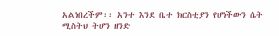አልነበረችም፡፡ አንተ እንደ ቤተ ክርስቲያን የሆነችውን ሴት ሚስትህ ትሆን ዘንድ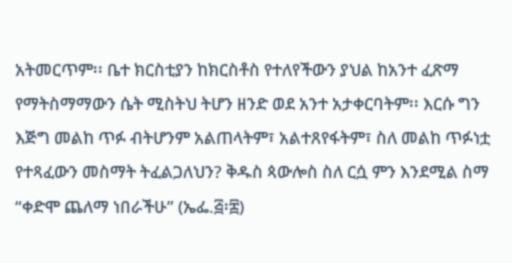አትመርጥም፡፡ ቤተ ክርስቲያን ከክርስቶስ የተለየችውን ያህል ከአንተ ፈጽማ የማትስማማውን ሴት ሚስትህ ትሆን ዘንድ ወደ አንተ አታቀርባትም፡፡ እርሱ ግን እጅግ መልከ ጥፉ ብትሆንም አልጠላትም፣ አልተጸየፋትም፣ ስለ መልከ ጥፉነቷ የተጻፈውን መስማት ትፈልጋለህን? ቅዱስ ጳውሎስ ስለ ርሷ ምን እንደሚል ስማ “ቀድሞ ጨለማ ነበራችሁ” (ኤፌ.፭፡፰)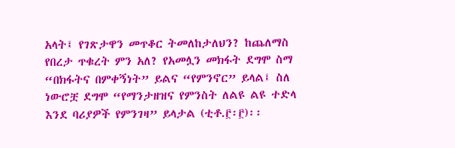አላት፤ የገጽታዋን መጥቆር ትመለከታለህን? ከጨለማስ የበረታ ጥቁረት ምን አለ? የአመሏን መክፋት ደግሞ ስማ “በክፋትና በምቀኝነት” ይልና “የምንኖር” ይላል፤ ስለ ነውሮቿ ደግሞ “የማንታዘዝና የምንስት ለልዩ ልዩ ተድላ እንደ ባሪያዎች የምንገዛ” ይላታል (ቲቶ.፫፡፫)፡፡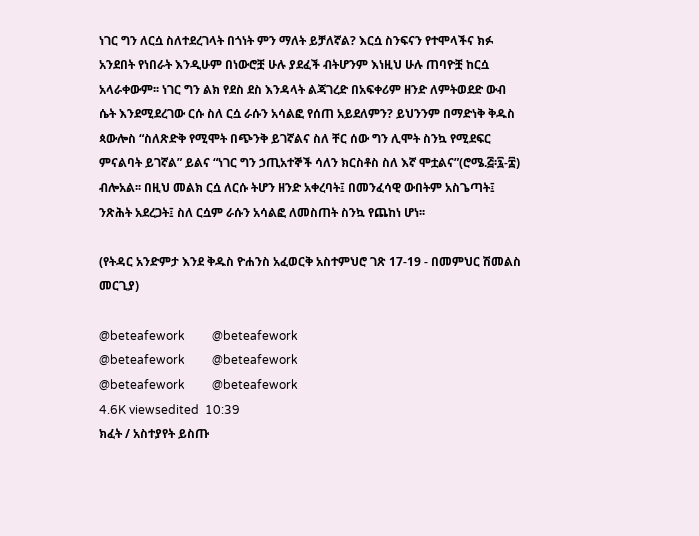ነገር ግን ለርሷ ስለተደረገላት በጎነት ምን ማለት ይቻለኛል? እርሷ ስንፍናን የተሞላችና ክፉ አንደበት የነበራት እንዲሁም በነውሮቿ ሁሉ ያደፈች ብትሆንም እነዚህ ሁሉ ጠባዮቿ ከርሷ አላራቀውም፡፡ ነገር ግን ልክ የደስ ደስ እንዳላት ልጃገረድ በአፍቀሪም ዘንድ ለምትወደድ ውብ ሴት እንደሚደረገው ርሱ ስለ ርሷ ራሱን አሳልፎ የሰጠ አይደለምን? ይህንንም በማድነቅ ቅዱስ ጳውሎስ “ስለጽድቅ የሚሞት በጭንቅ ይገኛልና ስለ ቸር ሰው ግን ሊሞት ስንኳ የሚደፍር ምናልባት ይገኛል” ይልና “ነገር ግን ኃጢአተኞች ሳለን ክርስቶስ ስለ እኛ ሞቷልና”(ሮሜ.፭፡፯-፰) ብሎአል፡፡ በዚህ መልክ ርሷ ለርሱ ትሆን ዘንድ አቀረባት፤ በመንፈሳዊ ውበትም አስጌጣት፤ ንጽሕት አደረጋት፤ ስለ ርሷም ራሱን አሳልፎ ለመስጠት ስንኳ የጨከነ ሆነ፡፡

(የትዳር አንድምታ እንደ ቅዱስ ዮሐንስ አፈወርቅ አስተምህሮ ገጽ 17-19 - በመምህር ሽመልስ መርጊያ)

@beteafework         @beteafework
@beteafework         @beteafework
@beteafework         @beteafework
4.6K viewsedited  10:39
ክፈት / አስተያየት ይስጡ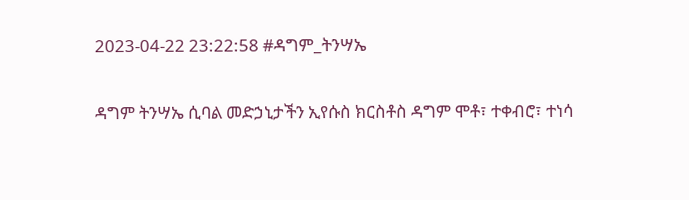2023-04-22 23:22:58 #ዳግም_ትንሣኤ

ዳግም ትንሣኤ ሲባል መድኃኒታችን ኢየሱስ ክርስቶስ ዳግም ሞቶ፣ ተቀብሮ፣ ተነሳ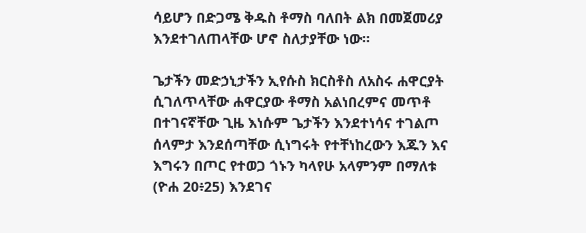ሳይሆን በድጋሜ ቅዱስ ቶማስ ባለበት ልክ በመጀመሪያ እንደተገለጠላቸው ሆኖ ስለታያቸው ነው።

ጌታችን መድኃኒታችን ኢየሱስ ክርስቶስ ለአስሩ ሐዋርያት ሲገለጥላቸው ሐዋርያው ቶማስ አልነበረምና መጥቶ በተገናኛቸው ጊዜ እነሱም ጌታችን እንደተነሳና ተገልጦ ሰላምታ እንደሰጣቸው ሲነግሩት የተቸነከረውን እጁን እና እግሩን በጦር የተወጋ ጎኑን ካላየሁ አላምንም በማለቱ (ዮሐ 20፥25) እንደገና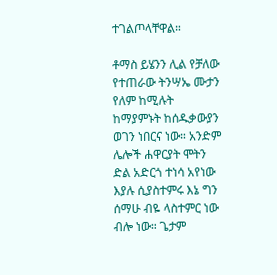ተገልጦላቸዋል።

ቶማስ ይሄንን ሊል የቻለው የተጠራው ትንሣኤ ሙታን የለም ከሚሉት ከማያምኑት ከሰዱቃውያን ወገን ነበርና ነው። አንድም ሌሎች ሐዋርያት ሞትን ድል አድርጎ ተነሳ አየነው እያሉ ሲያስተምሩ እኔ ግን ሰማሁ ብዬ ላስተምር ነው ብሎ ነው። ጌታም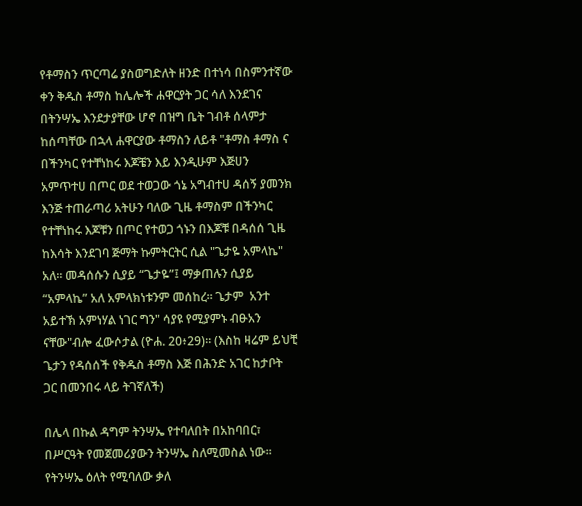የቶማስን ጥርጣሬ ያስወግድለት ዘንድ በተነሳ በስምንተኛው ቀን ቅዱስ ቶማስ ከሌሎች ሐዋርያት ጋር ሳለ እንደገና በትንሣኤ እንደታያቸው ሆኖ በዝግ ቤት ገብቶ ሰላምታ ከሰጣቸው በኋላ ሐዋርያው ቶማስን ለይቶ "ቶማስ ቶማስ ና በችንካር የተቸነከሩ እጆቼን እይ እንዲሁም እጅሀን አምጥተሀ በጦር ወደ ተወጋው ጎኔ አግብተሀ ዳሰኝ ያመንክ እንጅ ተጠራጣሪ አትሁን ባለው ጊዜ ቶማስም በችንካር የተቸነከሩ እጆቹን በጦር የተወጋ ጎኑን በእጆቹ በዳሰሰ ጊዜ ከእሳት እንደገባ ጅማት ኩምትርትር ሲል "ጌታዬ አምላኬ" አለ። መዳሰሱን ሲያይ “ጌታዬ”፤ ማቃጠሉን ሲያይ “አምላኬ” አለ አምላክነቱንም መሰከረ፡፡ ጌታም  አንተ አይተኽ አምነሃል ነገር ግን" ሳያዩ የሚያምኑ ብፁአን ናቸው"ብሎ ፈውሶታል (ዮሐ. 20፥29)። (እስከ ዛሬም ይህቺ ጌታን የዳሰሰች የቅዱስ ቶማስ እጅ በሕንድ አገር ከታቦት ጋር በመንበሩ ላይ ትገኛለች)

በሌላ በኩል ዳግም ትንሣኤ የተባለበት በአከባበር፣ በሥርዓት የመጀመሪያውን ትንሣኤ ስለሚመስል ነው፡፡ የትንሣኤ ዕለት የሚባለው ቃለ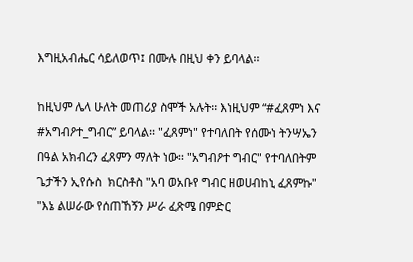እግዚአብሔር ሳይለወጥ፤ በሙሉ በዚህ ቀን ይባላል፡፡

ከዚህም ሌላ ሁለት መጠሪያ ስሞች አሉት፡፡ እነዚህም “#ፈጸምነ እና #አግብዖተ_ግብር” ይባላል፡፡ "ፈጸምነ" የተባለበት የሰሙነ ትንሣኤን በዓል አክብረን ፈጸምን ማለት ነው፡፡ "አግብዖተ ግብር" የተባለበትም ጌታችን ኢየሱስ  ክርስቶስ "አባ ወአቡየ ግብር ዘወሀብከኒ ፈጸምኩ" "እኔ ልሠራው የሰጠኸኝን ሥራ ፈጽሜ በምድር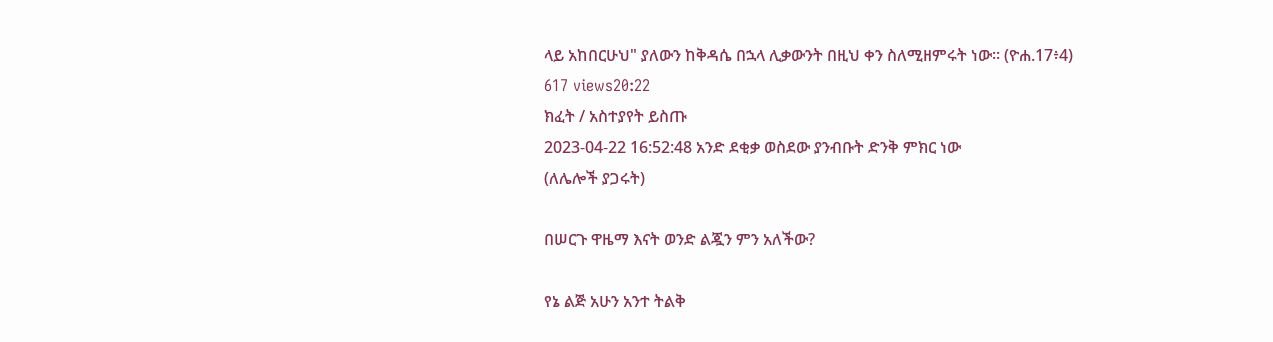ላይ አከበርሁህ" ያለውን ከቅዳሴ በኋላ ሊቃውንት በዚህ ቀን ስለሚዘምሩት ነው፡፡ (ዮሐ.17፥4)
617 views20:22
ክፈት / አስተያየት ይስጡ
2023-04-22 16:52:48 አንድ ደቂቃ ወስደው ያንብቡት ድንቅ ምክር ነው
(ለሌሎች ያጋሩት)

በሠርጉ ዋዜማ እናት ወንድ ልጇን ምን አለችው?

የኔ ልጅ አሁን አንተ ትልቅ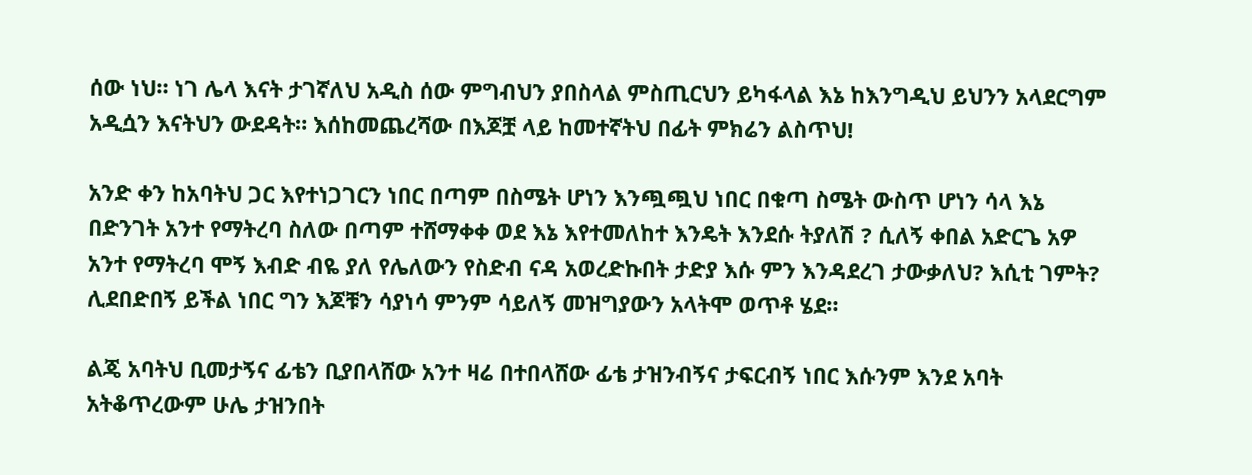ሰው ነህ። ነገ ሌላ እናት ታገኛለህ አዲስ ሰው ምግብህን ያበስላል ምስጢርህን ይካፋላል እኔ ከእንግዲህ ይህንን አላደርግም አዲሷን እናትህን ውደዳት። እሰከመጨረሻው በእጆቿ ላይ ከመተኛትህ በፊት ምክሬን ልስጥህ!

አንድ ቀን ከአባትህ ጋር እየተነጋገርን ነበር በጣም በስሜት ሆነን እንጯጯህ ነበር በቁጣ ስሜት ውስጥ ሆነን ሳላ እኔ በድንገት አንተ የማትረባ ስለው በጣም ተሸማቀቀ ወደ እኔ እየተመለከተ እንዴት እንደሱ ትያለሽ ? ሲለኝ ቀበል አድርጌ አዎ አንተ የማትረባ ሞኝ እብድ ብዬ ያለ የሌለውን የስድብ ናዳ አወረድኩበት ታድያ እሱ ምን እንዳደረገ ታውቃለህ? እሲቲ ገምት? ሊደበድበኝ ይችል ነበር ግን እጆቹን ሳያነሳ ምንም ሳይለኝ መዝግያውን አላትሞ ወጥቶ ሄደ።

ልጄ አባትህ ቢመታኝና ፊቴን ቢያበላሸው አንተ ዛሬ በተበላሸው ፊቴ ታዝንብኝና ታፍርብኝ ነበር እሱንም እንደ አባት አትቆጥረውም ሁሌ ታዝንበት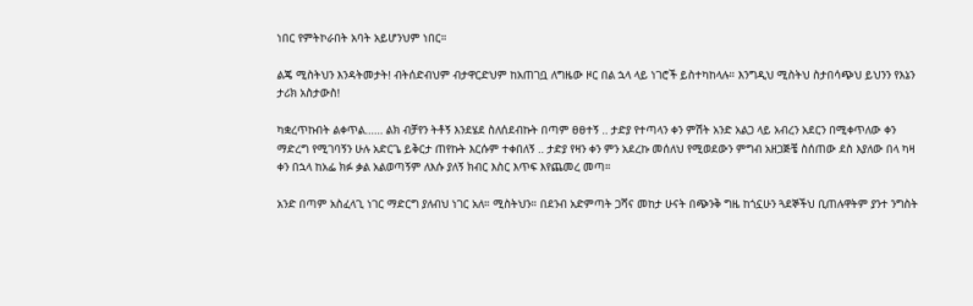ነበር የምትኮራበት አባት አይሆንህም ነበር።

ልጄ ሚስትህን እንዳትመታት! ብትሰድብህም ብታዋርድህም ከአጠገቧ ለግዜው ዞር በል ኋላ ላይ ነገሮች ይስተካከላሉ። እንግዲህ ሚስትህ ስታበሳጭህ ይህንን የእኔን ታሪክ አስታውስ!

ካቋረጥኩበት ልቀጥል...... ልክ ብቻየን ትቶኝ እንደሄደ ስለሰደብኩት በጣም ፀፀተኝ .. ታድያ የተጣላን ቀን ምሽት አንድ አልጋ ላይ አብረን አደርን በሚቀጥለው ቀን ማድረግ የሚገባኝን ሁሉ አድርጌ ይቅርታ ጠየኩት እርሱም ተቀበለኝ .. ታድያ የዛን ቀን ምን አደረኩ መሰለህ የሚወደውን ምግብ አዘጋጅቼ ስሰጠው ደስ እያለው በላ ካዛ ቀን በኋላ ከአፌ ክፉ ቃል አልወጣኝም ለእሱ ያለኝ ክብር እስር እጥፍ እየጨመረ መጣ።

አንድ በጣም አስፈላጊ ነገር ማድርግ ያለብህ ነገር አለ። ሚስትህን። በደንብ አድምጣት ጋሻና መከታ ሁናት በጭንቅ ግዜ ከጎኗሁን ጓደኞችህ ቢጠሉዋትም ያንተ ንግስት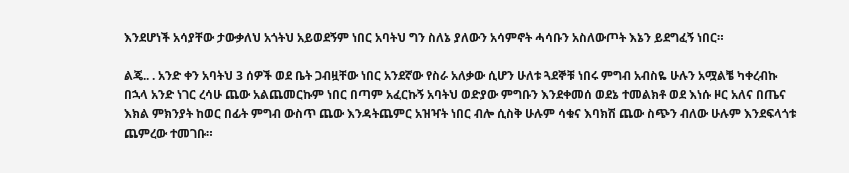እንደሆነች አሳያቸው ታውቃለህ አጎትህ አይወደኝም ነበር አባትህ ግን ስለኔ ያለውን አሳምኖት ሓሳቡን አስለውጦት እኔን ይደግፈኝ ነበር።

ልጄ.. . አንድ ቀን አባትህ 3 ሰዎች ወደ ቤት ጋብዟቸው ነበር አንደኛው የስራ አለቃው ሲሆን ሁለቱ ጓደኞቹ ነበሩ ምግብ አብስዬ ሁሉን አሟልቼ ካቀረብኩ በኋላ አንድ ነገር ረሳሁ ጨው አልጨመርኩም ነበር በጣም አፈርኩኝ አባትህ ወድያው ምግቡን እንደቀመሰ ወደኔ ተመልክቶ ወደ እነሱ ዞር አለና በጤና እክል ምክንያት ከወር በፊት ምግብ ውስጥ ጨው እንዳትጨምር አዝዣት ነበር ብሎ ሲስቅ ሁሉም ሳቁና እባክሽ ጨው ስጭን ብለው ሁሉም እንደፍላጎቱ ጨምረው ተመገቡ።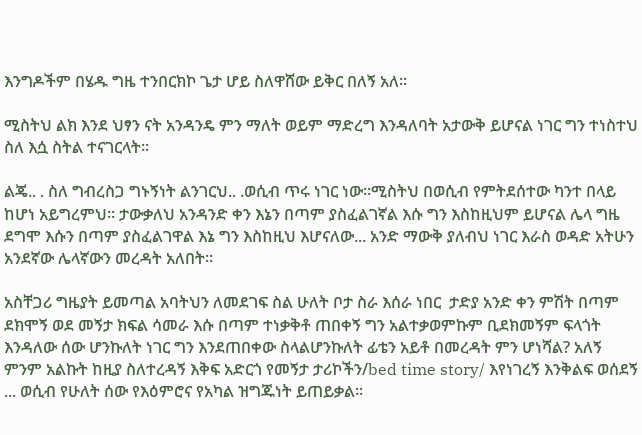እንግዶችም በሄዱ ግዜ ተንበርክኮ ጌታ ሆይ ስለዋሸው ይቅር በለኝ አለ።

ሚስትህ ልክ እንደ ህፃን ናት አንዳንዴ ምን ማለት ወይም ማድረግ እንዳለባት አታውቅ ይሆናል ነገር ግን ተነስተህ ስለ እሷ ስትል ተናገርላት።

ልጄ.. . ስለ ግብረስጋ ግኑኝነት ልንገርህ.. .ወሲብ ጥሩ ነገር ነው።ሚስትህ በወሲብ የምትደሰተው ካንተ በላይ ከሆነ አይግረምህ። ታውቃለህ አንዳንድ ቀን እኔን በጣም ያስፈልገኛል እሱ ግን እስከዚህም ይሆናል ሌላ ግዜ ደግሞ እሱን በጣም ያስፈልገዋል እኔ ግን እስከዚህ እሆናለው... አንድ ማውቅ ያለብህ ነገር እራስ ወዳድ አትሁን አንደኛው ሌላኛውን መረዳት አለበት።

አስቸጋሪ ግዜያት ይመጣል አባትህን ለመደገፍ ስል ሁለት ቦታ ስራ እሰራ ነበር  ታድያ አንድ ቀን ምሽት በጣም ደክሞኝ ወደ መኝታ ክፍል ሳመራ እሱ በጣም ተነቃቅቶ ጠበቀኝ ግን አልተቃወምኩም ቢደክመኝም ፍላጎት እንዳለው ሰው ሆንኩለት ነገር ግን እንደጠበቀው ስላልሆንኩለት ፊቴን አይቶ በመረዳት ምን ሆነሻል? አለኝ ምንም አልኩት ከዚያ ስለተረዳኝ እቅፍ አድርጎ የመኝታ ታሪኮችን/bed time story/ እየነገረኝ እንቅልፍ ወሰደኝ ... ወሲብ የሁለት ሰው የእዕምሮና የአካል ዝግጁነት ይጠይቃል።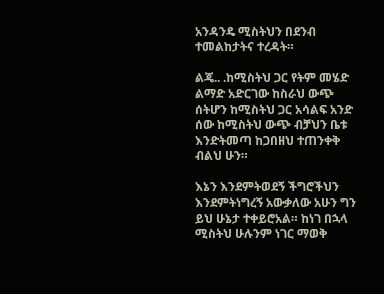አንዳንዴ ሚስትህን በደንብ ተመልከታትና ተረዳት።

ልጄ.. .ከሚስትህ ጋር የትም መሄድ ልማድ አድርገው ከስራህ ውጭ ሰትሆን ከሚስትህ ጋር አሳልፍ አንድ ሰው ከሚስትህ ውጭ ብቻህን ቤቱ እንድትመጣ ከጋበዘህ ተጠንቀቅ ብልህ ሁን።

እኔን እንደምትወደኝ ችግሮችህን እንደምትነግረኝ አውቃለው አሁን ግን ይህ ሁኔታ ተቀይሮአል። ከነገ በኋላ ሚስትህ ሁሉንም ነገር ማወቅ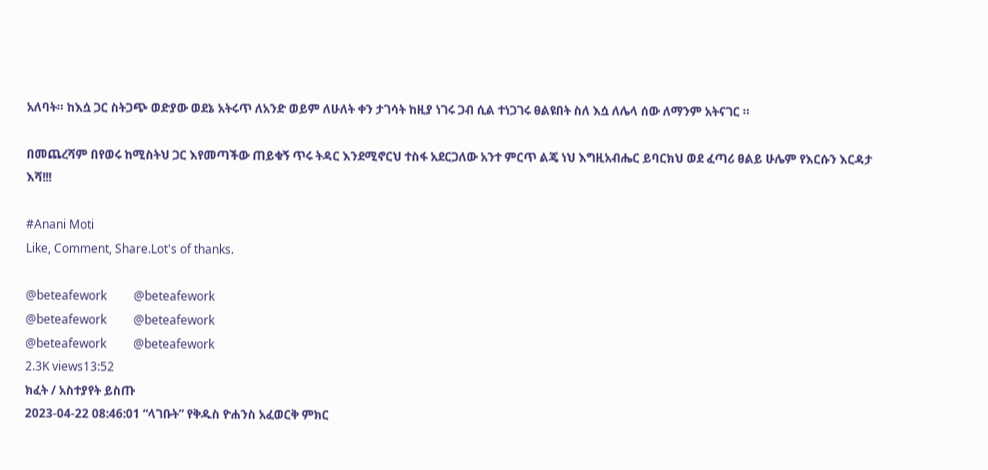አለባት። ከእሷ ጋር ስትጋጭ ወድያው ወደኔ አትሩጥ ለአንድ ወይም ለሁለት ቀን ታገሳት ከዚያ ነገሩ ጋብ ሲል ተነጋገሩ ፀልዩበት ስለ እሷ ለሌላ ሰው ለማንም አትናገር ።

በመጨረሻም በየወሩ ከሚስትህ ጋር እየመጣችው ጠይቁኝ ጥሩ ትዳር እንደሚኖርህ ተስፋ አደርጋለው አንተ ምርጥ ልጄ ነህ እግዚአብሔር ይባርክህ ወደ ፈጣሪ ፀልይ ሁሌም የእርሱን እርዳታ እሻ!!!

#Anani Moti
Like, Comment, Share.Lot's of thanks.

@beteafework         @beteafework
@beteafework         @beteafework
@beteafework         @beteafework
2.3K views13:52
ክፈት / አስተያየት ይስጡ
2023-04-22 08:46:01 “ላገቡት” የቅዱስ ዮሐንስ አፈወርቅ ምክር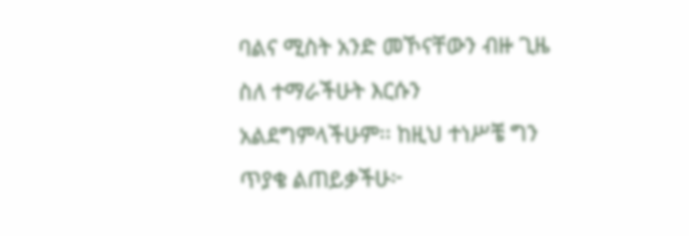ባልና ሚስት አንድ መኾናቸውን ብዙ ጊዜ ስለ ተማራችሁት እርሱን አልደግምላችሁም፡፡ ከዚህ ተነሥቼ ግን ጥያቄ ልጠይቃችሁ፦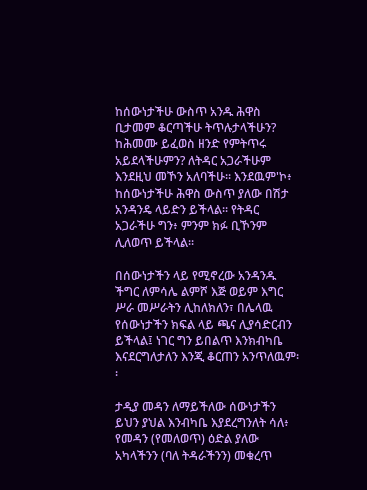ከሰውነታችሁ ውስጥ አንዱ ሕዋስ ቢታመም ቆርጣችሁ ትጥሉታላችሁን? ከሕመሙ ይፈወስ ዘንድ የምትጥሩ አይደላችሁምን? ለትዳር አጋራችሁም እንደዚህ መኾን አለባችሁ፡፡ እንደዉም'ኮ፥ ከሰውነታችሁ ሕዋስ ውስጥ ያለው በሽታ አንዳንዴ ላይድን ይችላል፡፡ የትዳር አጋራችሁ ግን፥ ምንም ክፉ ቢኾንም ሊለወጥ ይችላል፡፡

በሰውነታችን ላይ የሚኖረው አንዳንዱ ችግር ለምሳሌ ልምሾ እጅ ወይም እግር ሥራ መሥራትን ሊከለክለን፣ በሌላዉ የሰውነታችን ክፍል ላይ ጫና ሊያሳድርብን ይችላል፤ ነገር ግን ይበልጥ እንክብካቤ እናደርግለታለን እንጂ ቆርጠን አንጥለዉም፡፡

ታዲያ መዳን ለማይችለው ሰውነታችን ይህን ያህል እንብካቤ እያደረግንለት ሳለ፥ የመዳን (የመለወጥ) ዕድል ያለው አካላችንን (ባለ ትዳራችንን) መቁረጥ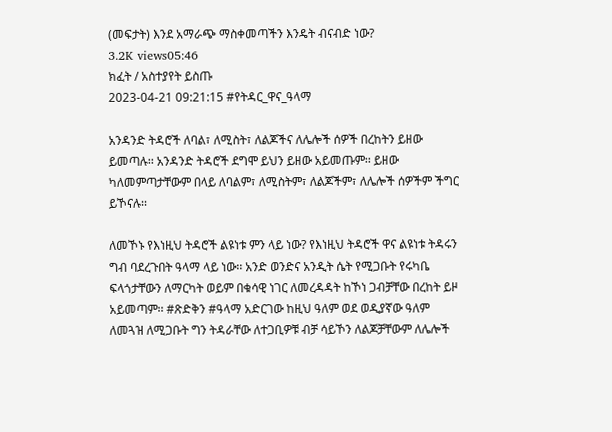(መፍታት) እንደ አማራጭ ማስቀመጣችን እንዴት ብናብድ ነው?
3.2K views05:46
ክፈት / አስተያየት ይስጡ
2023-04-21 09:21:15 #የትዳር_ዋና_ዓላማ

አንዳንድ ትዳሮች ለባል፣ ለሚስት፣ ለልጆችና ለሌሎች ሰዎች በረከትን ይዘው ይመጣሉ፡፡ አንዳንድ ትዳሮች ደግሞ ይህን ይዘው አይመጡም፡፡ ይዘው ካለመምጣታቸውም በላይ ለባልም፣ ለሚስትም፣ ለልጆችም፣ ለሌሎች ሰዎችም ችግር ይኾናሉ፡፡

ለመኾኑ የእነዚህ ትዳሮች ልዩነቱ ምን ላይ ነው? የእነዚህ ትዳሮች ዋና ልዩነቱ ትዳሩን ግብ ባደረጉበት ዓላማ ላይ ነው፡፡ አንድ ወንድና አንዲት ሴት የሚጋቡት የሩካቤ ፍላጎታቸውን ለማርካት ወይም በቁሳዊ ነገር ለመረዳዳት ከኾነ ጋብቻቸው በረከት ይዞ አይመጣም፡፡ #ጽድቅን #ዓላማ አድርገው ከዚህ ዓለም ወደ ወዲያኛው ዓለም ለመጓዝ ለሚጋቡት ግን ትዳራቸው ለተጋቢዎቹ ብቻ ሳይኾን ለልጆቻቸውም ለሌሎች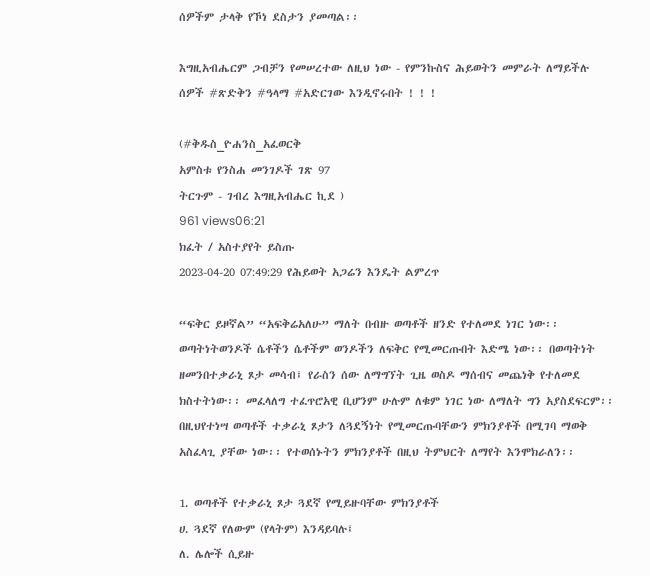ሰዎችም ታላቅ የኾነ ደስታን ያመጣል፡፡

እግዚአብሔርም ጋብቻን የመሠረተው ለዚህ ነው - የምንኩስና ሕይወትን መምራት ለማይችሉ ሰዎች #ጽድቅን #ዓላማ #አድርገው እንዲኖሩበት ! ! !

(#ቅዱስ_ዮሐንስ_አፈወርቅ
አምስቱ የንስሐ መንገዶች ገጽ 97
ትርጉም - ገብረ እግዚአብሔር ኪደ )
961 views06:21
ክፈት / አስተያየት ይስጡ
2023-04-20 07:49:29 የሕይወት አጋሬን እንዴት ልምረጥ

“ፍቅር ይዞኛል” “አፍቅሬአለሁ” ማለት በብዙ ወጣቶች ዘንድ የተለመደ ነገር ነው፡፡ ወጣትነትወንዶች ሴቶችን ሴቶችም ወንዶችን ለፍቅር የሚመርጡበት እድሜ ነው፡፡ በወጣትነት ዘመንበተቃራኒ ጾታ መሳብ፤ የራስን ሰው ለማግኘት ጊዜ ወስዶ ማሰብና መጨነቅ የተለመደ ክስተትነው፡፡ መፈላለግ ተፈጥሮአዊ ቢሆንም ሁሉም ለቁም ነገር ነው ለማለት ግን አያስደፍርም፡፡ በዚህየተነሣ ወጣቶች ተቃራኒ ጾታን ለጓደኝነት የሚመርጡባቸውን ምክንያቶች በሚገባ ማወቅ አስፈላጊ ያቸው ነው፡፡ የተወሰኑትን ምክንያቶች በዚህ ትምህርት ለማየት እንሞክራለን፡፡

1. ወጣቶች የተቃራኒ ጾታ ጓደኛ የሚይዙባቸው ምክንያቶች
ሀ. ጓደኛ የለውም (የላትም) እንዳይባሉ፤
ለ. ሌሎች ሲይዙ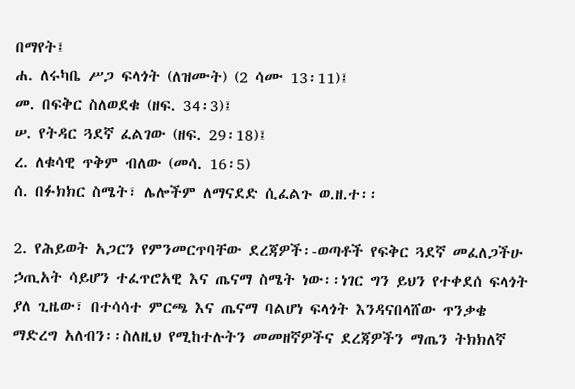በማየት፤
ሐ. ለሩካቤ ሥጋ ፍላጎት (ለዝሙት) (2 ሳሙ 13፡11)፤
መ. በፍቅር ስለወደቁ (ዘፍ. 34፡3)፤
ሠ. የትዳር ጓደኛ ፈልገው (ዘፍ. 29፡18)፤
ረ. ለቁሳዊ ጥቅም ብለው (መሳ. 16፡5)
ሰ. በፉክክር ስሜት፣ ሌሎችም ለማናደድ ሲፈልጉ ወ.ዘ.ተ፡፡

2. የሕይወት አጋርን የምንመርጥባቸው ደረጃዎች፡-ወጣቶች የፍቅር ጓደኛ መፈለጋችሁ ኃጢአት ሳይሆን ተፈጥሮአዊ እና ጤናማ ስሜት ነው፡፡ነገር ግን ይህን የተቀደሰ ፍላጎት ያለ ጊዜው፣ በተሳሳተ ምርጫ እና ጤናማ ባልሆነ ፍላጎት እንዳናበላሸው ጥንቃቄ ማድረግ አለብን፡፡ስለዚህ የሚከተሉትን መመዘኛዎችና ደረጃዎችን ማጤን ትክክለኛ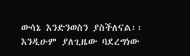ውሳኔ እንድንወስን ያስችለናል፡፡ እንዲሁም ያለጊዜው ባደረግነው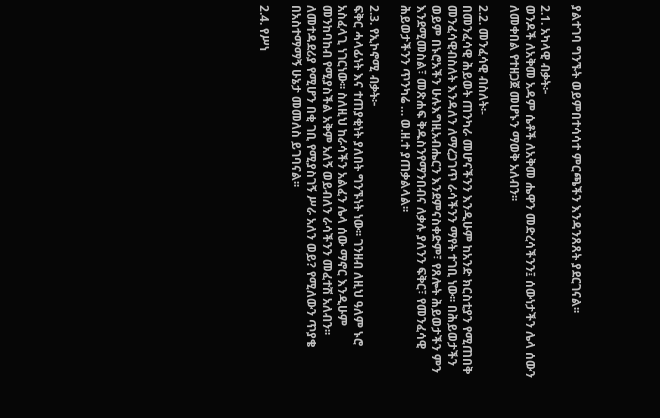ያልተገባ ግንኙት ወይምበተሳሳተ ምርጫችን እንዳንጸጸት ያደርገናል፡፡

2.1. አካላዊ ብቃት፦
ወንዶች ለአቅመ አዳም ሴቶች ለአቅመ ሔዋን መድረሳችንን፤ ሰውነታችን ሌላ ሰውን ለመቀበል የተዘጋጀ መሆኑን ማወቅ አለብን፡፡

2.2. መንፈሳዊ ብስለት፡-
በመንፈሳዊ ሕይወት ጠንካራ መሆናችንን እንዲሁም ከአንድ ክርስቲያን የሚጠበቅ መንፈሳዊብስለት እንዳለን ለማረጋገጥ ራሳችንን ማየት ተገቢ ነው፡፡ በሕይወታችን ወይም በኑሮአችን ሁሉእግዚአብሔርን እንደምናስቀድም፣ የጸሎት ሕይወታችን ምን እንደሚመስል፣ መጽሐፍ ቅዱስንየማንበብና ለቃሉ ያለንን ፍቅር፣ የመንፈሳዊ ሕይወታችንን ጥንካሬ … ወ.ዘ.ተ ያጠቃልላል፡፡

2.3. የኢኮኖሚ ብቃት፦
ፍቅር ሓላፊነት እና ተጠያቂነት ያለበት ግንኙነት ነው፡፡ ገንዘብ ለዚህ ዓለም ኑሮ አስፈላጊ ነገርነው፡፡ ስለዚህ ከራሳችን አልፈን ሌላ ሰው ማኖር እንዲሁም መንከባከብ የሚያስችል አቅም አለኝ ወይብለን ራሳችንን መፈተሽ አለብን፡፡ ለመተዳደሪያ የሚሆን በቂ ገቢ የሚያስገኝ ሥራ አለን ወይ? የሚለውን ጥያቄ በአስተማማኝ ሁኔታ መመለስ ይገባናል፡፡

2.4. የሥነ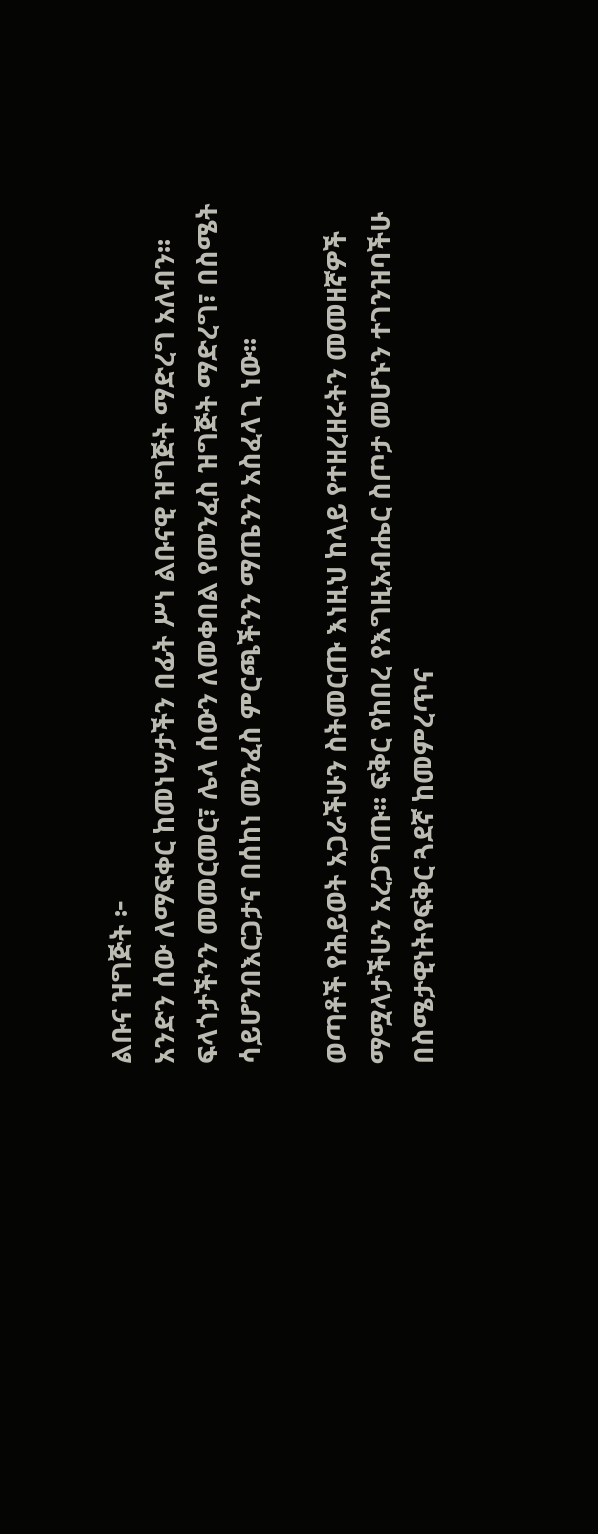ልቡና ዝግጅት ፦
አንድን ሰው ለማፍቀር ከመነሣታችን በፊት ሥነ ልቡናዊ ዝግጅት ማድረግ አለብን፡፡ ፍላጎታችንን መመርመር፣ ሌላ ሰውን ለመቀበል የመንፈስ ዝግጅት ማድረግ፣ በስሜት ሳይሆንበእርጋታና በሰከነ መንፈስ ምርጫችንን ማጤንን አስፈላጊ ነው፡፡

ወጣቶች የሕይወት አጋራችሁን ስትመርጡ እነዚህ ከላይ የተዘረዘሩትን መመዘኛዎች ማሟላታችሁን አረጋግጡ፡፡ ፍቅር የከበረ የእግዚአብሔር ስጦታ መሆኑን ተገንዝባችሁ በስሜታዊነትየፍቅር ጓደኛ ከመምረጥና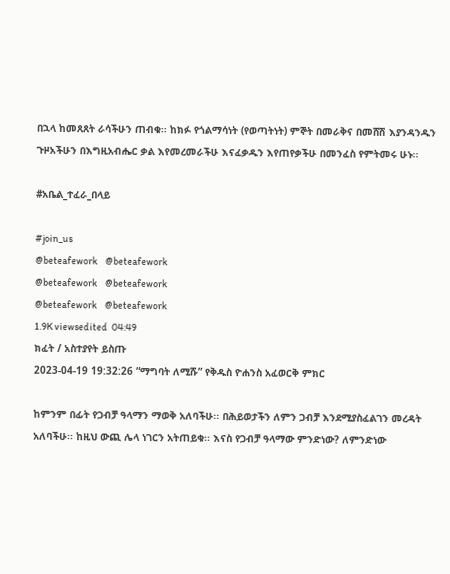በኋላ ከመጸጸት ራሳችሁን ጠብቁ፡፡ ከክፉ የጎልማሳነት (የወጣትነት) ምኞት በመራቅና በመሸሽ እያንዳንዱን ጉዞአችሁን በእግዚአብሔር ቃል እየመረመራችሁ እናፈቃዱን እየጠየቃችሁ በመንፈስ የምትመሩ ሁኑ፡፡

#አቤል_ተፈራ_በላይ

#join_us
@beteafework    @beteafework
@beteafework    @beteafework
@beteafework    @beteafework
1.9K viewsedited  04:49
ክፈት / አስተያየት ይስጡ
2023-04-19 19:32:26 “ማግባት ለሚሹ” የቅዱስ ዮሐንስ አፈወርቅ ምክር

ከምንም በፊት የጋብቻ ዓላማን ማወቅ አለባችሁ፡፡ በሕይወታችን ለምን ጋብቻ እንደሚያስፈልገን መረዳት አለባችሁ፡፡ ከዚህ ውጪ ሌላ ነገርን አትጠይቁ፡፡ እናስ የጋብቻ ዓላማው ምንድነው? ለምንድነው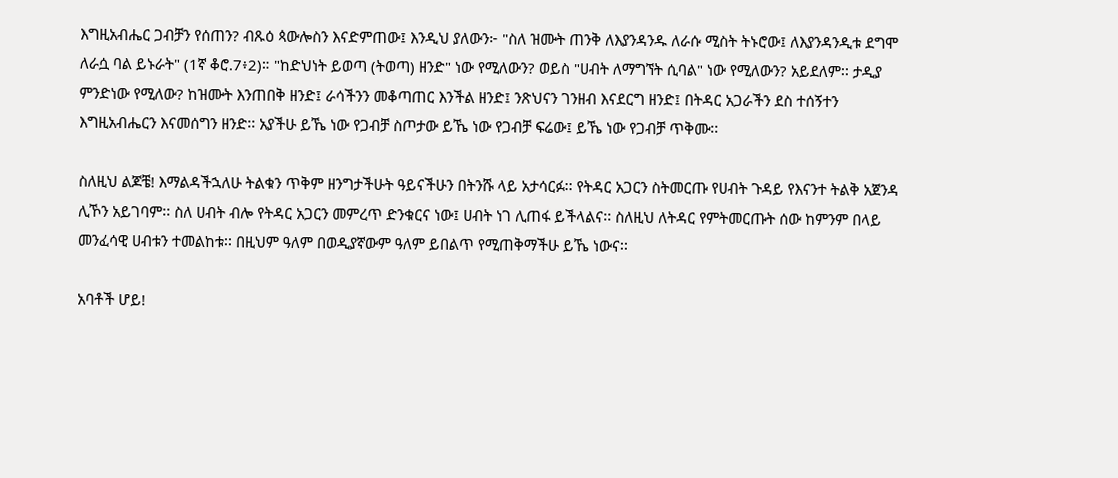እግዚአብሔር ጋብቻን የሰጠን? ብጹዕ ጳውሎስን እናድምጠው፤ እንዲህ ያለውን፦ "ስለ ዝሙት ጠንቅ ለእያንዳንዱ ለራሱ ሚስት ትኑሮው፤ ለእያንዳንዲቱ ደግሞ ለራሷ ባል ይኑራት" (1ኛ ቆሮ.7፥2)። "ከድህነት ይወጣ (ትወጣ) ዘንድ" ነው የሚለውን? ወይስ "ሀብት ለማግኘት ሲባል" ነው የሚለውን? አይደለም፡፡ ታዲያ ምንድነው የሚለው? ከዝሙት እንጠበቅ ዘንድ፤ ራሳችንን መቆጣጠር እንችል ዘንድ፤ ንጽህናን ገንዘብ እናደርግ ዘንድ፤ በትዳር አጋራችን ደስ ተሰኝተን እግዚአብሔርን እናመሰግን ዘንድ፡፡ አያችሁ ይኼ ነው የጋብቻ ስጦታው ይኼ ነው የጋብቻ ፍሬው፤ ይኼ ነው የጋብቻ ጥቅሙ፡፡

ስለዚህ ልጆቼ! እማልዳችኋለሁ ትልቁን ጥቅም ዘንግታችሁት ዓይናችሁን በትንሹ ላይ አታሳርፉ፡፡ የትዳር አጋርን ስትመርጡ የሀብት ጉዳይ የእናንተ ትልቅ አጀንዳ ሊኾን አይገባም፡፡ ስለ ሀብት ብሎ የትዳር አጋርን መምረጥ ድንቁርና ነው፤ ሀብት ነገ ሊጠፋ ይችላልና፡፡ ስለዚህ ለትዳር የምትመርጡት ሰው ከምንም በላይ መንፈሳዊ ሀብቱን ተመልከቱ፡፡ በዚህም ዓለም በወዲያኛውም ዓለም ይበልጥ የሚጠቅማችሁ ይኼ ነውና፡፡

አባቶች ሆይ!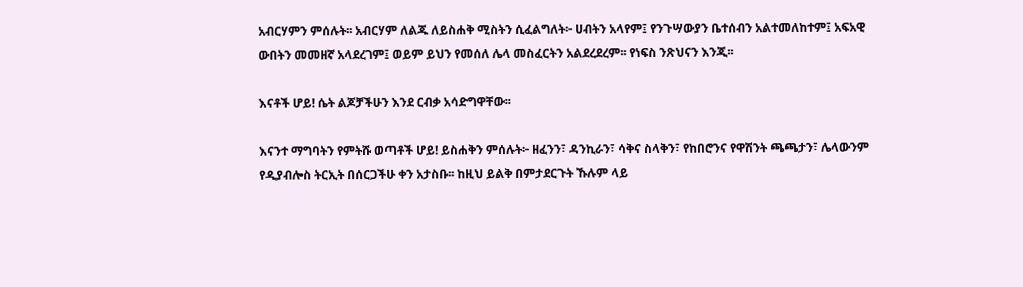አብርሃምን ምሰሉት፡፡ አብርሃም ለልጁ ለይስሐቅ ሚስትን ሲፈልግለት፦ ሀብትን አላየም፤ የንጉሣውያን ቤተሰብን አልተመለከተም፤ አፍአዊ ውበትን መመዘኛ አላደረገም፤ ወይም ይህን የመሰለ ሌላ መስፈርትን አልደረደረም፡፡ የነፍስ ንጽህናን እንጂ፡፡

እናቶች ሆይ! ሴት ልጆቻችሁን እንደ ርብቃ አሳድግዋቸው፡፡

እናንተ ማግባትን የምትሹ ወጣቶች ሆይ! ይስሐቅን ምሰሉት፦ ዘፈንን፣ ዳንኪራን፣ ሳቅና ስላቅን፣ የከበሮንና የዋሽንት ጫጫታን፣ ሌላውንም የዲያብሎስ ትርኢት በሰርጋችሁ ቀን አታስቡ፡፡ ከዚህ ይልቅ በምታደርጉት ኹሉም ላይ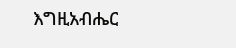እግዚአብሔር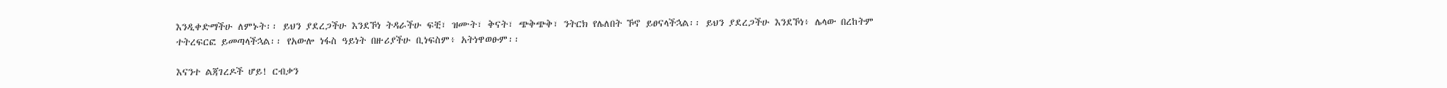እንዲቀድማችሁ ለምኑት፡፡ ይህን ያደረጋችሁ እንደኾነ ትዳራችሁ ፍቺ፣ ዝሙት፣ ቅናት፣ ጭቅጭቅ፣ ንትርክ የሌለበት ኾኖ ይፀናላችኋል፡፡ ይህን ያደረጋችሁ እንደኾነ፥ ሌላው በረከትም ተትረፍርፎ ይመጣላችኋል፡፡ የአውሎ ነፋስ ዓይነት በዙሪያችሁ ቢነፍስም፥ አትነዋወፁም፡፡

እናንተ ልጃገረዶች ሆይ! ርብቃን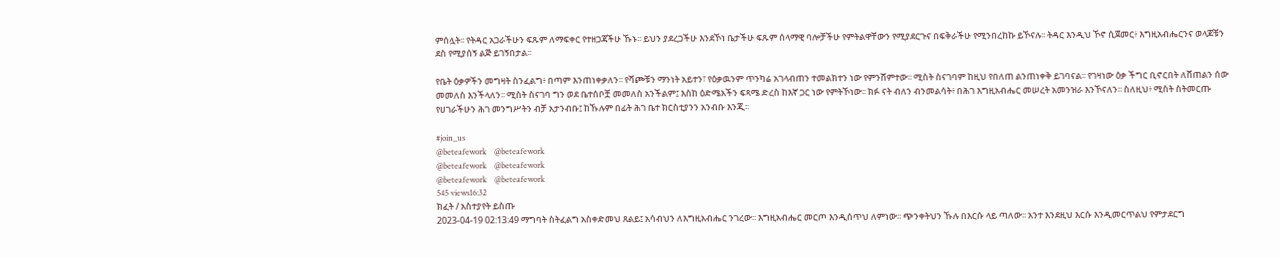ምሰሏት፡፡ የትዳር አጋራችሁን ፍጹም ለማፍቀር የተዘጋጃችሁ ኹኑ፡፡ ይህን ያደረጋችሁ እንደኾነ ቤታችሁ ፍጹም ሰላማዊ ባሎቻችሁ የምትልዋቸውን የሚያደርጉና በፍቅራችሁ የሚንበረከኩ ይኾናሉ፡፡ ትዳር እንዲህ ኾኖ ሲጀመር፥ እግዚአብሔርንና ወላጆቹን ደስ የሚያሰኝ ልጅ ይገኝበታል፡፡

የቤት ዕቃዎችን መግዛት ስንፈልግ፥ በጣም እንጠነቀቃለን፡፡ የሻጮቹን ማንነት አይተን፣ የዕቃዉንም ጥንካሬ አገላብጠን ተመልክተን ነው የምንሸምተው፡፡ ሚስት ስናገባም ከዚህ የበለጠ ልንጠነቀቅ ይገባናል፡፡ የገዛነው ዕቃ ችግር ቢኖርበት ለሸጠልን ሰው መመለስ እንችላለን፡፡ ሚስት ስናገባ ግን ወደ ቤተሰቦቿ መመለስ አንችልም፤ እስከ ዕድሜአችን ፍጻሜ ድረስ ከእኛ ጋር ነው የምትኾነው፡፡ ክፉ ናት ብለን ብንመልሳት፥ በሕገ እግዚአብሔር መሠረት አመንዝራ እንኾናለን፡፡ ስለዚህ፥ ሚስት ስትመርጡ የሀገራችሁን ሕገ መንግሥትን ብቻ አታንብቡ፤ ከኹሉም በፊት ሕገ ቤተ ክርስቲያንን አንብቡ እንጂ፡፡

#join_us
@beteafework    @beteafework
@beteafework    @beteafework
@beteafework    @beteafework
545 views16:32
ክፈት / አስተያየት ይስጡ
2023-04-19 02:13:49 ማግባት ስትፈልግ አስቀድመህ ጸልይ፤ አሳብህን ለእግዚአብሔር ንገረው፡፡ እግዚአብሔር መርጦ እንዲሰጥህ ለምነው፡፡ ጭንቀትህን ኹሉ በእርሱ ላይ ጣለው፡፡ አንተ እንደዚህ እርሱ እንዲመርጥልህ የምታደርግ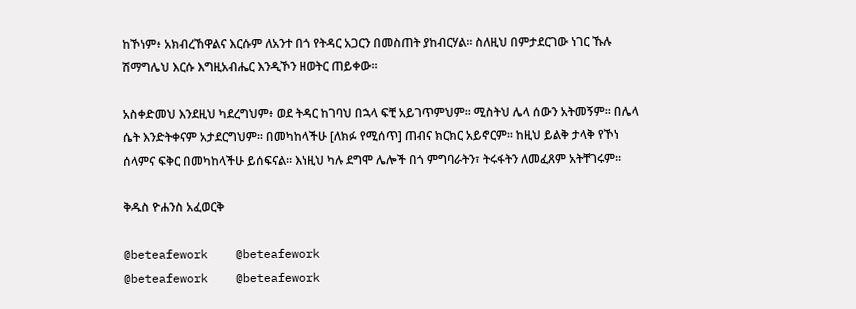ከኾነም፥ አክብረኸዋልና እርሱም ለአንተ በጎ የትዳር አጋርን በመስጠት ያከብርሃል፡፡ ስለዚህ በምታደርገው ነገር ኹሉ ሽማግሌህ እርሱ እግዚአብሔር እንዲኾን ዘወትር ጠይቀው፡፡

አስቀድመህ እንደዚህ ካደረግህም፥ ወደ ትዳር ከገባህ በኋላ ፍቺ አይገጥምህም፡፡ ሚስትህ ሌላ ሰውን አትመኝም፡፡ በሌላ ሴት እንድትቀናም አታደርግህም፡፡ በመካከላችሁ [ለክፉ የሚሰጥ] ጠብና ክርክር አይኖርም፡፡ ከዚህ ይልቅ ታላቅ የኾነ ሰላምና ፍቅር በመካከላችሁ ይሰፍናል፡፡ እነዚህ ካሉ ደግሞ ሌሎች በጎ ምግባራትን፣ ትሩፋትን ለመፈጸም አትቸገሩም፡፡

ቅዱስ ዮሐንስ አፈወርቅ

@beteafework    @beteafework
@beteafework    @beteafework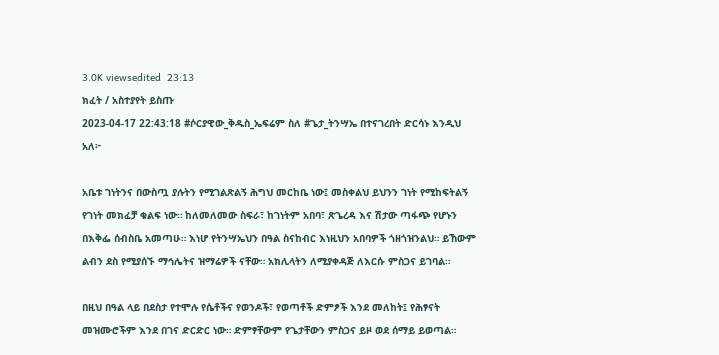3.0K viewsedited  23:13
ክፈት / አስተያየት ይስጡ
2023-04-17 22:43:18 #ሶርያዊው_ቅዱስ_ኤፍሬም ስለ #ጌታ_ትንሣኤ በተናገረበት ድርሳኑ እንዲህ አለ፦

አቤቱ ገነትንና በውስጧ ያሉትን የሚገልጽልኝ ሕግህ መርከቤ ነው፤ መስቀልህ ይህንን ገነት የሚከፍትልኝ የገነት መክፈቻ ቁልፍ ነው። ከለመለመው ስፍራ፣ ከገነትም አበባ፣ ጽጌረዳ እና ሽታው ጣፋጭ የሆኑን በእቅፌ ሰብስቤ አመጣሁ። እነሆ የትንሣኤህን በዓል ስናከብር እነዚህን አበባዎች ጎዘጎዝንልህ። ይኸውም ልብን ደስ የሚያሰኙ ማኅሌትና ዝማሬዎች ናቸው። አክሊላትን ለሚያቀዳጅ ለእርሱ ምስጋና ይገባል።

በዚህ በዓል ላይ በደስታ የተሞሉ የሴቶችና የወንዶች፣ የወጣቶች ድምፆች እንደ መለከት፤ የሕፃናት መዝሙሮችም እንደ በገና ድርድር ነው። ድምፃቸውም የጌታቸውን ምስጋና ይዞ ወደ ሰማይ ይወጣል።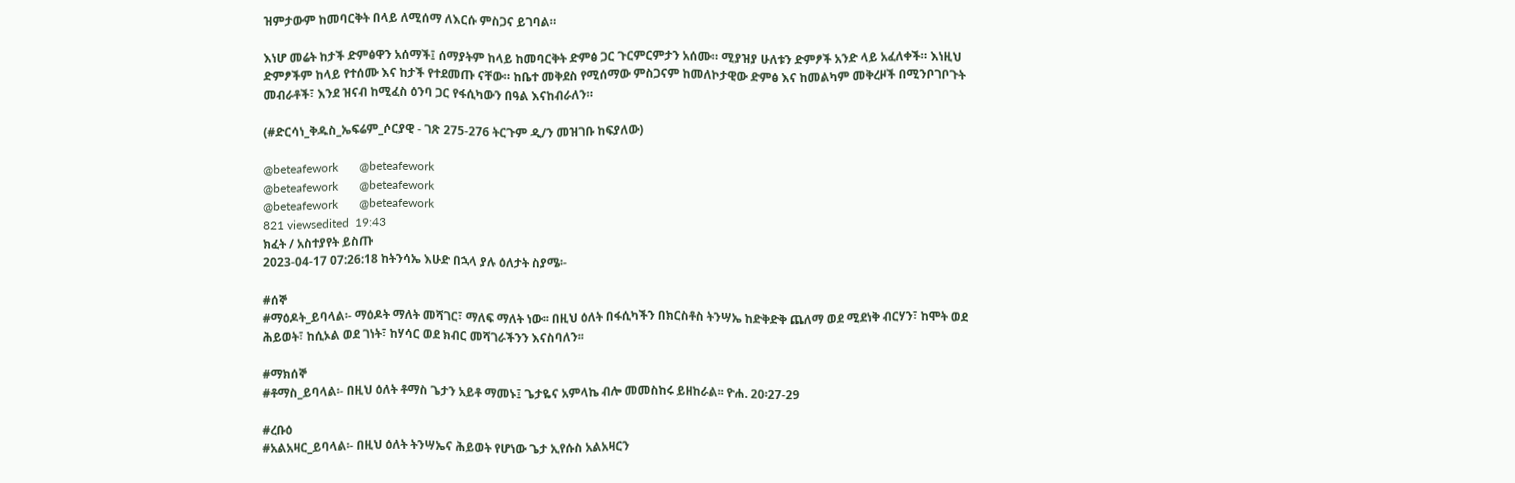ዝምታውም ከመባርቅት በላይ ለሚሰማ ለእርሱ ምስጋና ይገባል።

እነሆ መሬት ከታች ድምፅዋን አሰማች፤ ሰማያትም ከላይ ከመባርቅት ድምፅ ጋር ጉርምርምታን አሰሙ። ሚያዝያ ሁለቱን ድምፆች አንድ ላይ አፈለቀች። እነዚህ ድምፆችም ከላይ የተሰሙ እና ከታች የተደመጡ ናቸው። ከቤተ መቅደስ የሚሰማው ምስጋናም ከመለኮታዊው ድምፅ እና ከመልካም መቅረዞች በሚንቦገቦጉት መብራቶች፣ እንደ ዝናብ ከሚፈስ ዕንባ ጋር የፋሲካውን በዓል እናከብራለን።

(#ድርሳነ_ቅዱስ_ኤፍሬም_ሶርያዊ - ገጽ 275-276 ትርጉም ዲ/ን መዝገቡ ከፍያለው)

@beteafework       @beteafework
@beteafework       @beteafework
@beteafework       @beteafework
821 viewsedited  19:43
ክፈት / አስተያየት ይስጡ
2023-04-17 07:26:18 ከትንሳኤ እሁድ በኋላ ያሉ ዕለታት ስያሜ፡-

#ሰኞ
#ማዕዶት_ይባላል፡- ማዕዶት ማለት መሻገር፣ ማለፍ ማለት ነው፡፡ በዚህ ዕለት በፋሲካችን በክርስቶስ ትንሣኤ ከድቅድቅ ጨለማ ወደ ሚደነቅ ብርሃን፣ ከሞት ወደ ሕይወት፣ ከሲኦል ወደ ገነት፣ ከሃሳር ወደ ክብር መሻገራችንን እናስባለን፡፡

#ማክሰኞ
#ቶማስ_ይባላል፡- በዚህ ዕለት ቶማስ ጌታን አይቶ ማመኑ፤ ጌታዬና አምላኬ ብሎ መመስከሩ ይዘከራል፡፡ ዮሐ. 20፡27-29

#ረቡዕ
#አልአዛር_ይባላል፡- በዚህ ዕለት ትንሣኤና ሕይወት የሆነው ጌታ ኢየሱስ አልአዛርን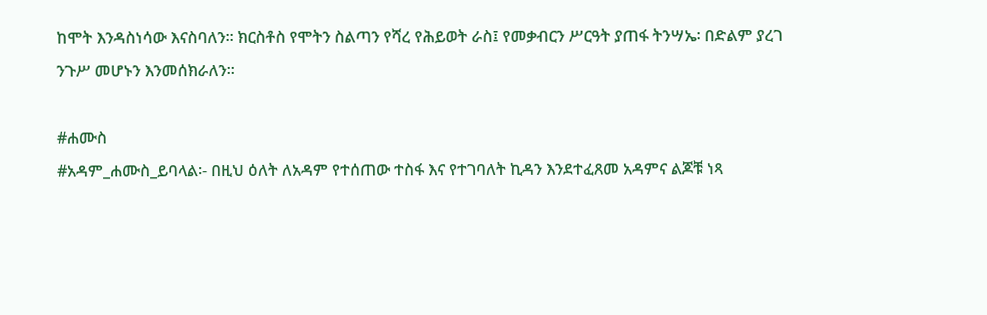ከሞት እንዳስነሳው እናስባለን፡፡ ክርስቶስ የሞትን ስልጣን የሻረ የሕይወት ራስ፤ የመቃብርን ሥርዓት ያጠፋ ትንሣኤ፡ በድልም ያረገ ንጉሥ መሆኑን እንመሰክራለን፡፡

#ሐሙስ
#አዳም_ሐሙስ_ይባላል፡- በዚህ ዕለት ለአዳም የተሰጠው ተስፋ እና የተገባለት ኪዳን እንደተፈጸመ አዳምና ልጆቹ ነጻ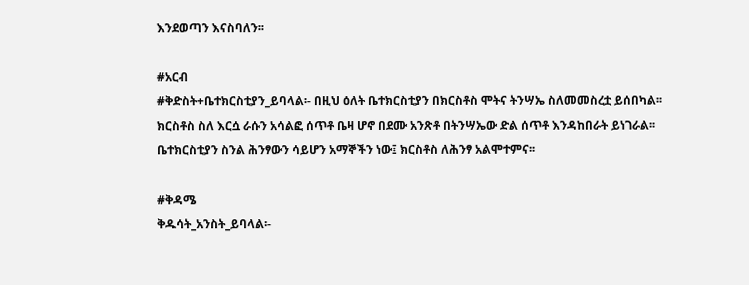እንደወጣን እናስባለን፡፡

#አርብ
#ቅድስት+ቤተክርስቲያን_ይባላል፡- በዚህ ዕለት ቤተክርስቲያን በክርስቶስ ሞትና ትንሣኤ ስለመመስረቷ ይሰበካል፡፡ ክርስቶስ ስለ እርሷ ራሱን አሳልፎ ሰጥቶ ቤዛ ሆኖ በደሙ አንጽቶ በትንሣኤው ድል ሰጥቶ እንዳከበራት ይነገራል፡፡ ቤተክርስቲያን ስንል ሕንፃውን ሳይሆን አማኞችን ነው፤ ክርስቶስ ለሕንፃ አልሞተምና፡፡

#ቅዳሜ
ቅዱሳት_አንስት_ይባላል፡-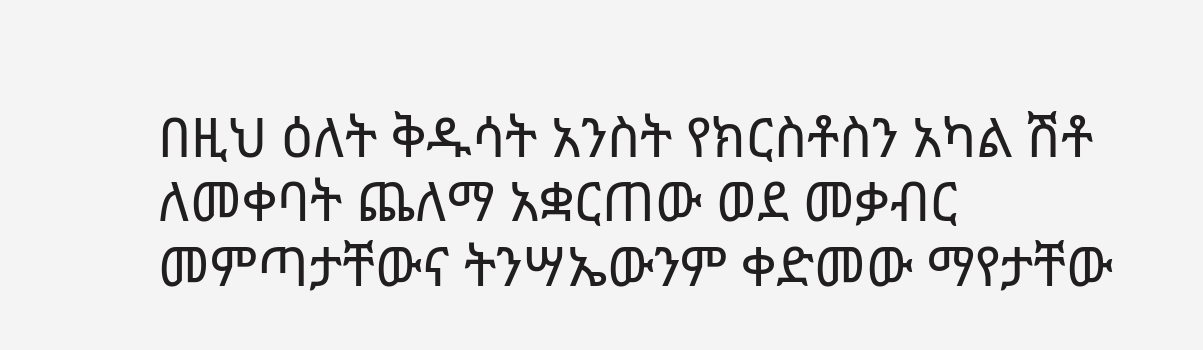በዚህ ዕለት ቅዱሳት አንስት የክርስቶስን አካል ሽቶ ለመቀባት ጨለማ አቋርጠው ወደ መቃብር መምጣታቸውና ትንሣኤውንም ቀድመው ማየታቸው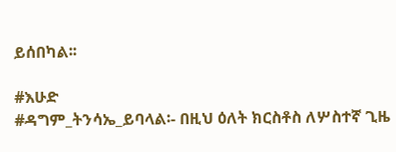ይሰበካል፡፡

#እሁድ
#ዳግም_ትንሳኤ_ይባላል፡- በዚህ ዕለት ክርስቶስ ለሦስተኛ ጊዜ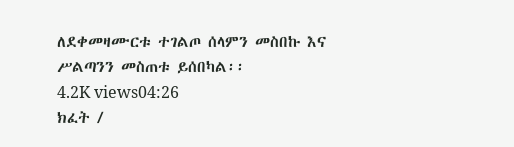ለደቀመዛሙርቱ ተገልጦ ሰላምን መስበኩ እና ሥልጣንን መስጠቱ ይሰበካል፡፡
4.2K views04:26
ክፈት /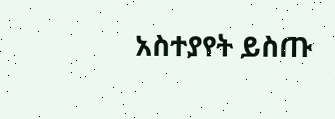አስተያየት ይስጡ